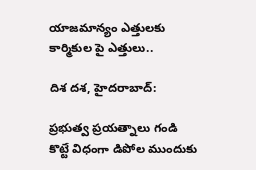యాజమాన్యం ఎత్తులకు కార్మికుల పై ఎత్తులు..

దిశ దశ, హైదరాబాద్:

ప్రభుత్వ ప్రయత్నాలు గండి కొట్టే విధంగా డిపోల ముందుకు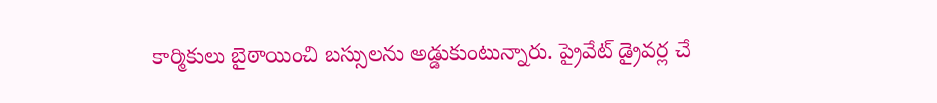కార్మికులు బైఠాయించి బస్సులను అడ్డుకుంటున్నారు. ప్రైవేట్ డ్రైవర్ల చే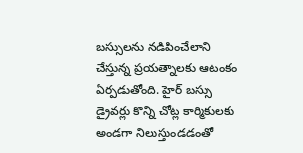బస్సులను నడిపించేలాని చేస్తున్న ప్రయత్నాలకు ఆటంకం ఏర్పడుతోంది. హైర్ బస్సు డ్రైవర్లు కొన్ని చోట్ల కార్మికులకు అండగా నిలుస్తుండడంతో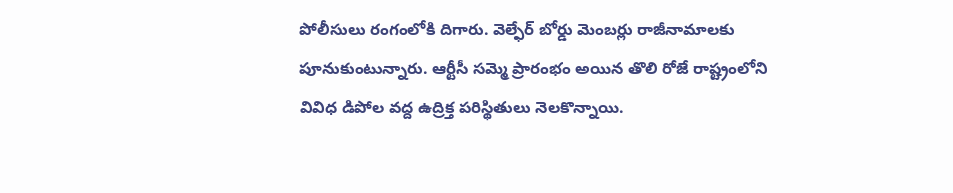పోలీసులు రంగంలోకి దిగారు. వెల్ఫేర్ బోర్డు మెంబర్లు రాజీనామాలకు పూనుకుంటున్నారు. ఆర్టీసీ సమ్మె ప్రారంభం అయిన తొలి రోజే రాష్ట్రంలోని వివిధ డిపోల వద్ద ఉద్రిక్త పరిస్థితులు నెలకొన్నాయి.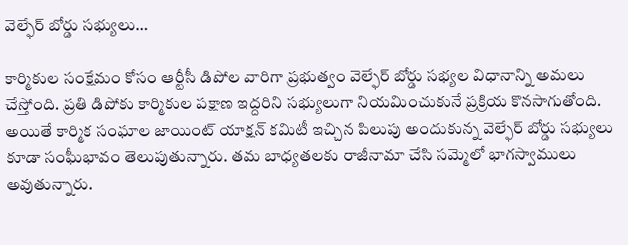వెల్ఫేర్ బోర్డు సభ్యులు…

కార్మికుల సంక్షేమం కోసం ఆర్టీసీ డిపోల వారిగా ప్రభుత్వం వెల్ఫేర్ బోర్డు సభ్యల విధానాన్ని అమలు చేస్తోంది. ప్రతి డిపోకు కార్మికుల పక్షాణ ఇద్దరిని సభ్యులుగా నియమించుకునే ప్రక్రియ కొనసాగుతోంది. అయితే కార్మిక సంఘాల జాయింట్ యాక్షన్ కమిటీ ఇచ్చిన పిలుపు అందుకున్న వెల్ఫేర్ బోర్డు సభ్యులు కూడా సంఘీభావం తెలుపుతున్నారు. తమ బాధ్యతలకు రాజీనామా చేసి సమ్మెలో భాగస్వాములు అవుతున్నారు.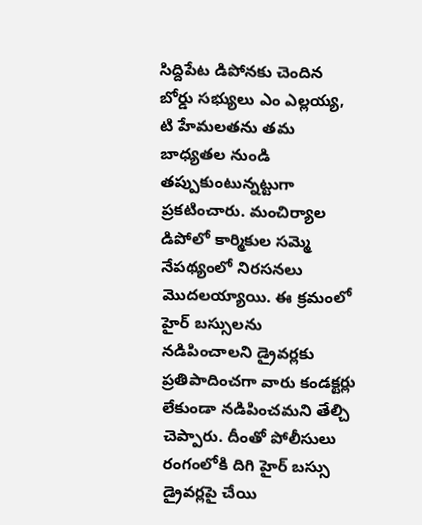సిద్దిపేట డిపోనకు చెందిన బోర్డు సభ్యులు ఎం ఎల్లయ్య, టి హేమలతను తమ బాధ్యతల నుండి తప్పుకుంటున్నట్టుగా ప్రకటించారు. మంచిర్యాల డిపోలో కార్మికుల సమ్మె నేపథ్యంలో నిరసనలు మొదలయ్యాయి. ఈ క్రమంలో హైర్ బస్సులను నడిపించాలని డ్రైవర్లకు ప్రతిపాదించగా వారు కండక్టర్లు లేకుండా నడిపించమని తేల్చి చెప్పారు. దీంతో పోలీసులు రంగంలోకి దిగి హైర్ బస్సు డ్రైవర్లపై చేయి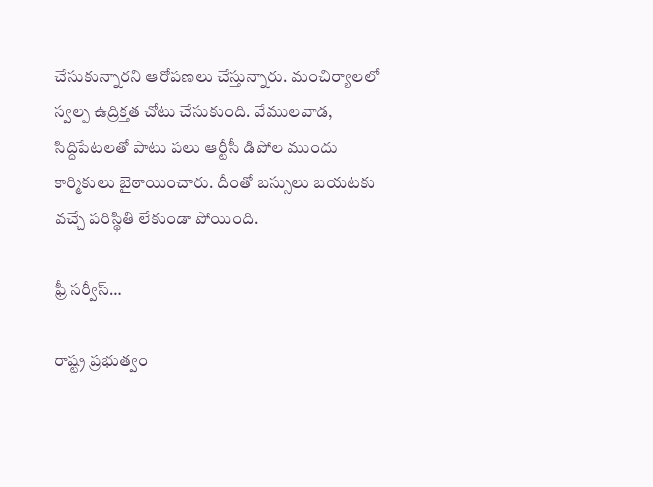చేసుకున్నారని ఆరోపణలు చేస్తున్నారు. మంచిర్యాలలో స్వల్ప ఉద్రిక్తత చోటు చేసుకుంది. వేములవాడ, సిద్దిపేటలతో పాటు పలు ఆర్టీసీ డిపోల ముందు కార్మికులు బైఠాయించారు. దీంతో బస్సులు బయటకు వచ్చే పరిస్థితి లేకుండా పోయింది.

ఫ్రీ సర్వీస్…

రాష్ట్ర ప్రభుత్వం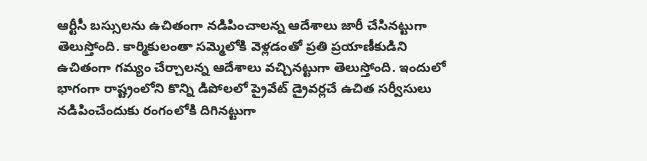ఆర్టీసీ బస్సులను ఉచితంగా నడిపించాలన్న ఆదేశాలు జారీ చేసినట్టుగా తెలుస్తోంది. కార్మికులంతా సమ్మెలోకి వెళ్లడంతో ప్రతి ప్రయాణీకుడిని ఉచితంగా గమ్యం చేర్చాలన్న ఆదేశాలు వచ్చినట్టుగా తెలుస్తోంది. ఇందులో భాగంగా రాష్ట్రంలోని కొన్ని డిపోలలో ప్రైవేట్ డ్రైవర్లచే ఉచిత సర్వీసులు నడిపించేందుకు రంగంలోకి దిగినట్టుగా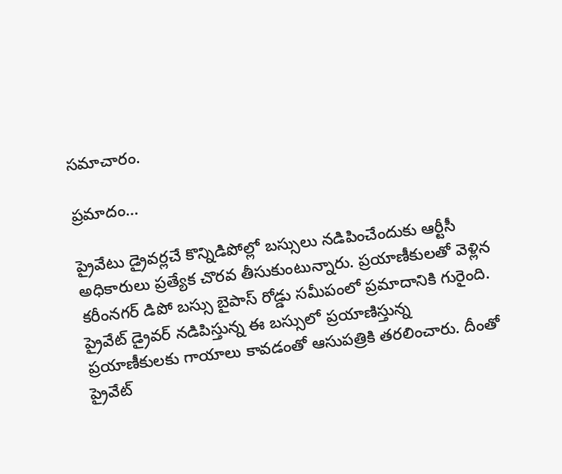సమాచారం.

ప్రమాదం…

ప్రైవేటు డ్రైవర్లచే కొన్నిడిపోల్లో బస్సులు నడిపించేందుకు ఆర్టీసీ అధికారులు ప్రత్యేక చొరవ తీసుకుంటున్నారు. ప్రయాణీకులతో వెళ్లిన కరీంనగర్ డిపో బస్సు బైపాస్ రోడ్డు సమీపంలో ప్రమాదానికి గురైంది. ప్రైవేట్ డ్రైవర్ నడిపిస్తున్న ఈ బస్సులో ప్రయాణిస్తున్న ప్రయాణీకులకు గాయాలు కావడంతో ఆసుపత్రికి తరలించారు. దీంతో ప్రైవేట్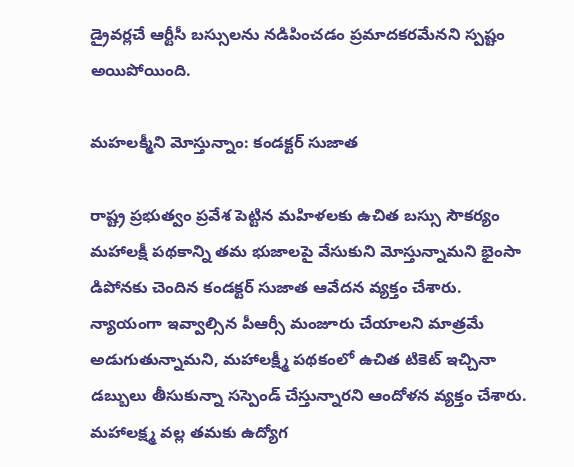డ్రైవర్లచే ఆర్టీసీ బస్సులను నడిపించడం ప్రమాదకరమేనని స్పష్టం అయిపోయింది.

మహలక్మీని మోస్తున్నాం: కండక్టర్ సుజాత

రాష్ట్ర ప్రభుత్వం ప్రవేశ పెట్టిన మహిళలకు ఉచిత బస్సు సౌకర్యం మహాలక్షీ పథకాన్ని తమ భుజాలపై వేసుకుని మోస్తున్నామని భైంసా డిపోనకు చెందిన కండక్టర్ సుజాత ఆవేదన వ్యక్తం చేశారు. న్యాయంగా ఇవ్వాల్సిన పీఆర్సీ మంజూరు చేయాలని మాత్రమే అడుగుతున్నామని, మహాలక్ష్మీ పథకంలో ఉచిత టికెట్ ఇచ్చినా డబ్బులు తీసుకున్నా సస్పెండ్ చేస్తున్నారని ఆందోళన వ్యక్తం చేశారు. మహాలక్ష్మ వల్ల తమకు ఉద్యోగ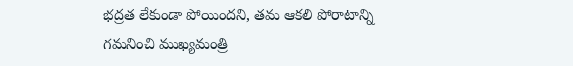భద్రత లేకుండా పోయిందని, తమ ఆకలి పోరాటాన్ని గమనించి ముఖ్యమంత్రి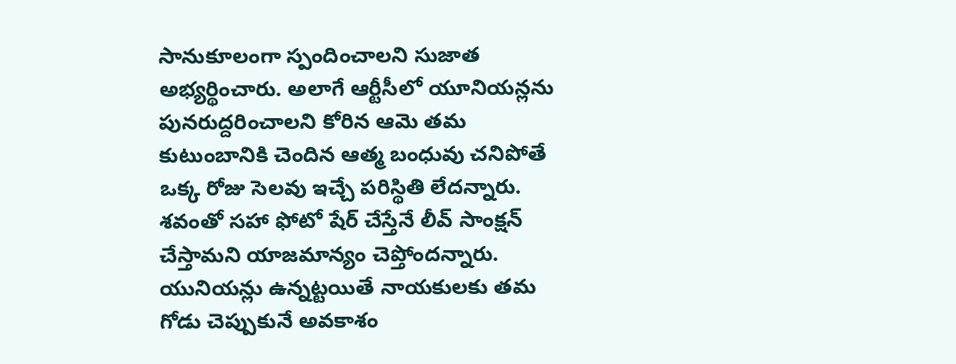సానుకూలంగా స్పందించాలని సుజాత అభ్యర్థించారు. అలాగే ఆర్టీసీలో యూనియన్లను పునరుద్దరించాలని కోరిన ఆమె తమ కుటుంబానికి చెందిన ఆత్మ బంధువు చనిపోతే ఒక్క రోజు సెలవు ఇచ్చే పరిస్థితి లేదన్నారు. శవంతో సహా ఫోటో షేర్ చేస్తేనే లీవ్ సాంక్షన్ చేస్తామని యాజమాన్యం చెప్తోందన్నారు. యునియన్లు ఉన్నట్టయితే నాయకులకు తమ గోడు చెప్పుకునే అవకాశం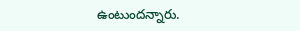ఉంటుందన్నారు.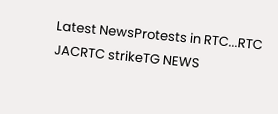Latest NewsProtests in RTC...RTC JACRTC strikeTG NEWS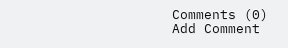Comments (0)
Add Comment